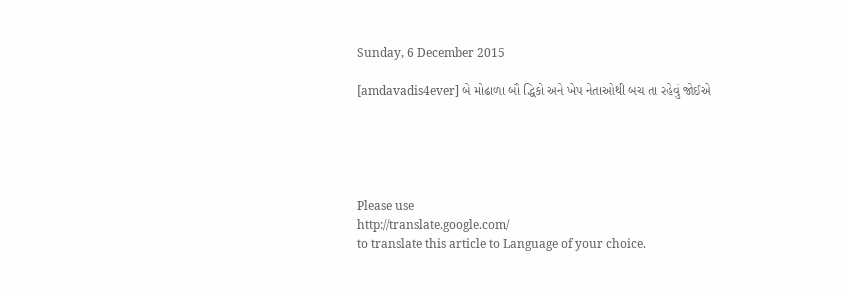Sunday, 6 December 2015

[amdavadis4ever] બે મોઢાળા બૌ દ્ધિકો અને ખેપ નેતાઓથી બચ તા રહેવું જોઈએ





Please use
http://translate.google.com/
to translate this article to Language of your choice.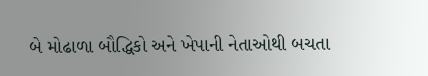બે મોઢાળા બૌદ્ધિકો અને ખેપાની નેતાઓથી બચતા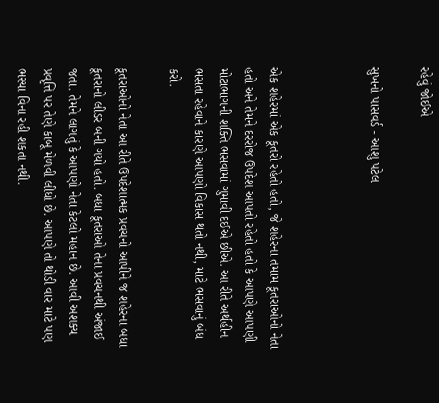રહેવું જોઈએ

સુખનો પાસવર્ડ - આશુ પટેલ



એક શહેરમાં એક કૂતરો રહેતો હતો, જે શહેરના તમામ કૂતરાઓનો નેતા હતો અને તેમને દરરોજ ઉપદેશ આપતો રહેતો હતો કે આપણે આપણી મોટાભાગની શક્તિ ભસવામાં ગુમાવી દઈએ છીએ. આ રીતે અર્થહીન ભસતા રહેવાને કારણે આપણો વિકાસ થતો નથી, માટે ભસવાનું બંધ કરો.

કૂતરાઓનો નેતા આ રીતે ઉપદેશાત્મક પ્રવચનો આપીને જ શહેરના બધા કૂતરાનો લીડર બની ગયો હતો. બધા કૂતરાઓ તેના પ્રવચનથી અંજાઈ જતા. તેમને લાગતું કે આપણો નેતા કેટલો મહાન છે. આવી અશક્ય પ્રવૃત્તિ પર તેણે કાબૂ મેળવી લીધો છે. આપણે તો થોડી વાર માટે પણ ભસ્યા વિના રહી શકતા નથી.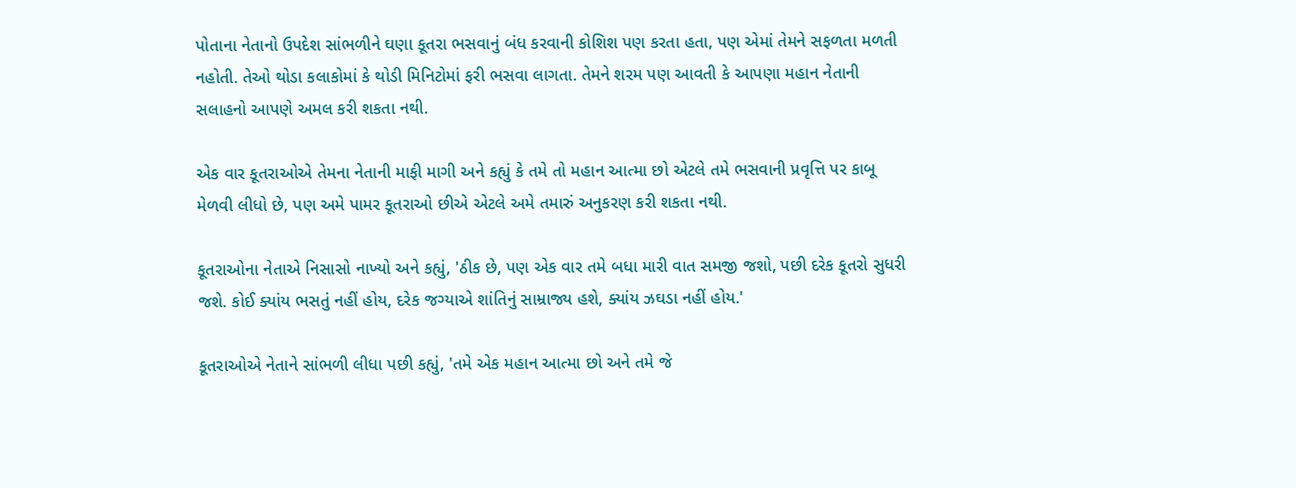પોતાના નેતાનો ઉપદેશ સાંભળીને ઘણા કૂતરા ભસવાનું બંધ કરવાની કોશિશ પણ કરતા હતા, પણ એમાં તેમને સફળતા મળતી નહોતી. તેઓ થોડા કલાકોમાં કે થોડી મિનિટોમાં ફરી ભસવા લાગતા. તેમને શરમ પણ આવતી કે આપણા મહાન નેતાની સલાહનો આપણે અમલ કરી શકતા નથી.

એક વાર કૂતરાઓએ તેમના નેતાની માફી માગી અને કહ્યું કે તમે તો મહાન આત્મા છો એટલે તમે ભસવાની પ્રવૃત્તિ પર કાબૂ મેળવી લીધો છે, પણ અમે પામર કૂતરાઓ છીએ એટલે અમે તમારું અનુકરણ કરી શકતા નથી.

કૂતરાઓના નેતાએ નિસાસો નાખ્યો અને કહ્યું, 'ઠીક છે, પણ એક વાર તમે બધા મારી વાત સમજી જશો, પછી દરેક કૂતરો સુધરી જશે. કોઈ ક્યાંય ભસતું નહીં હોય, દરેક જગ્યાએ શાંતિનું સામ્રાજ્ય હશે, ક્યાંય ઝઘડા નહીં હોય.'

કૂતરાઓએ નેતાને સાંભળી લીધા પછી કહ્યું, 'તમે એક મહાન આત્મા છો અને તમે જે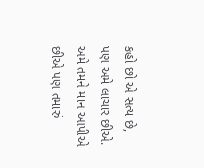કહો છો એ સત્ય છે, પણ અમે લાચાર છીએ. અમે તમને માન આપીએ છીએ પણ તમારું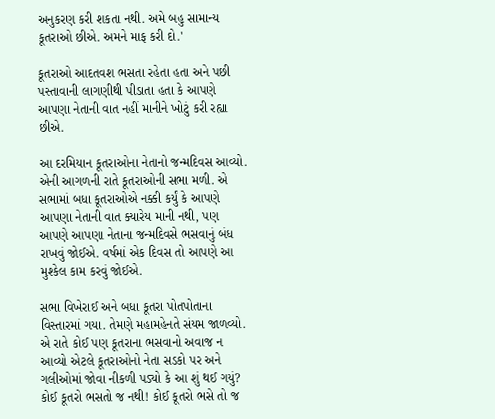અનુકરણ કરી શકતા નથી. અમે બહુ સામાન્ય કૂતરાઓ છીએ. અમને માફ કરી દો.'

કૂતરાઓ આદતવશ ભસતા રહેતા હતા અને પછી પસ્તાવાની લાગણીથી પીડાતા હતા કે આપણે આપણા નેતાની વાત નહીં માનીને ખોટું કરી રહ્યા છીએ.

આ દરમિયાન કૂતરાઓના નેતાનો જન્મદિવસ આવ્યો. એની આગળની રાતે કૂતરાઓની સભા મળી. એ સભામાં બધા કૂતરાઓએ નક્કી કર્યું કે આપણે આપણા નેતાની વાત ક્યારેય માની નથી, પણ આપણે આપણા નેતાના જન્મદિવસે ભસવાનું બંધ રાખવું જોઈએ. વર્ષમાં એક દિવસ તો આપણે આ મુશ્કેલ કામ કરવું જોઈએ.

સભા વિખેરાઈ અને બધા કૂતરા પોતપોતાના વિસ્તારમાં ગયા. તેમણે મહામહેનતે સંયમ જાળવ્યો. એ રાતે કોઈ પણ કૂતરાના ભસવાનો અવાજ ન આવ્યો એટલે કૂતરાઓનો નેતા સડકો પર અને ગલીઓમાં જોવા નીકળી પડ્યો કે આ શું થઈ ગયું? કોઈ કૂતરો ભસતો જ નથી! કોઈ કૂતરો ભસે તો જ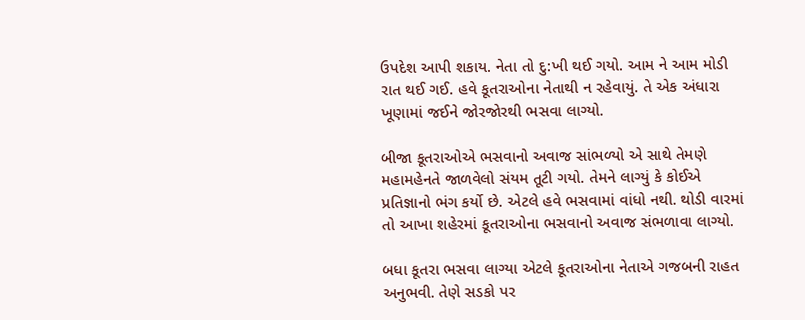ઉપદેશ આપી શકાય. નેતા તો દુ:ખી થઈ ગયો. આમ ને આમ મોડી રાત થઈ ગઈ. હવે કૂતરાઓના નેતાથી ન રહેવાયું. તે એક અંધારા ખૂણામાં જઈને જોરજોરથી ભસવા લાગ્યો.

બીજા કૂતરાઓએ ભસવાનો અવાજ સાંભળ્યો એ સાથે તેમણે મહામહેનતે જાળવેલો સંયમ તૂટી ગયો. તેમને લાગ્યું કે કોઈએ પ્રતિજ્ઞાનો ભંગ કર્યો છે. એટલે હવે ભસવામાં વાંધો નથી. થોડી વારમાં તો આખા શહેરમાં કૂતરાઓના ભસવાનો અવાજ સંભળાવા લાગ્યો.

બધા કૂતરા ભસવા લાગ્યા એટલે કૂતરાઓના નેતાએ ગજબની રાહત અનુભવી. તેણે સડકો પર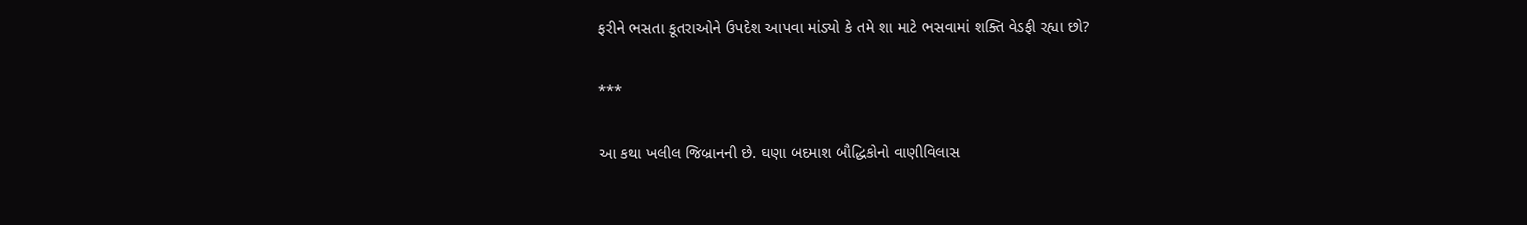ફરીને ભસતા કૂતરાઓને ઉપદેશ આપવા માંડ્યો કે તમે શા માટે ભસવામાં શક્તિ વેડફી રહ્યા છો?

***

આ કથા ખલીલ જિબ્રાનની છે. ઘણા બદમાશ બૌદ્ધિકોનો વાણીવિલાસ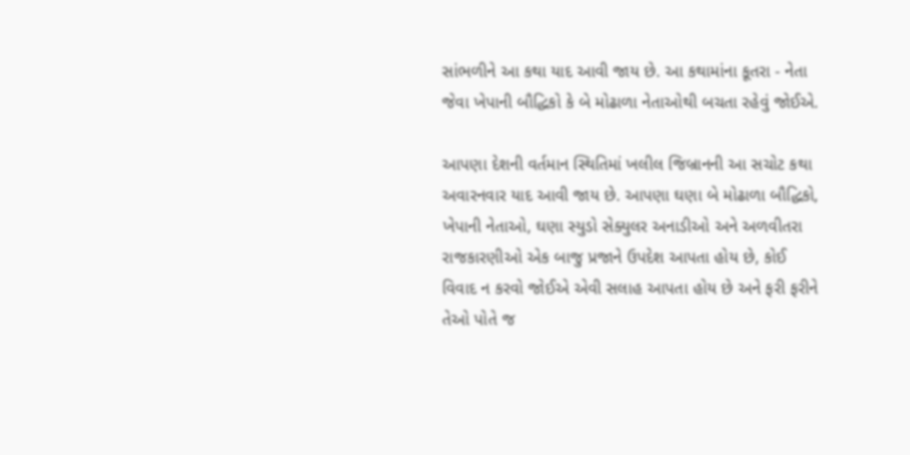સાંભળીને આ કથા યાદ આવી જાય છે. આ કથામાંના કૂતરા - નેતા જેવા ખેપાની બૌદ્ધિકો કે બે મોઢાળા નેતાઓથી બચતા રહેવું જોઈએ.

આપણા દેશની વર્તમાન સ્થિતિમાં ખલીલ જિબ્રાનની આ સચોટ કથા અવારનવાર યાદ આવી જાય છે. આપણા ઘણા બે મોઢાળા બૌદ્ધિકો, ખેપાની નેતાઓ, ઘણા સ્યુડો સેક્યુલર અનાડીઓ અને અળવીતરા રાજકારણીઓ એક બાજુ પ્રજાને ઉપદેશ આપતા હોય છે, કોઈ વિવાદ ન કરવો જોઈએ એવી સલાહ આપતા હોય છે અને ફરી ફરીને તેઓ પોતે જ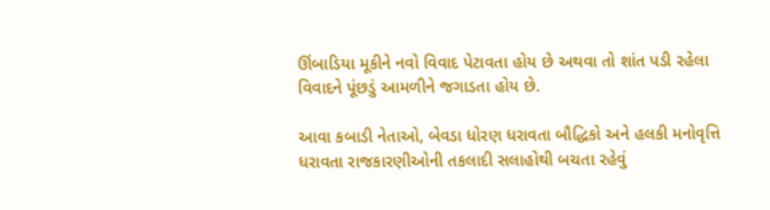ઊંબાડિયા મૂકીને નવો વિવાદ પેટાવતા હોય છે અથવા તો શાંત પડી રહેલા વિવાદને પૂંછડું આમળીને જગાડતા હોય છે.

આવા કબાડી નેતાઓ, બેવડા ધોરણ ધરાવતા બૌદ્ધિકો અને હલકી મનોવૃત્તિ ધરાવતા રાજકારણીઓની તકલાદી સલાહોથી બચતા રહેવું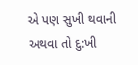એ પણ સુખી થવાની અથવા તો દુ:ખી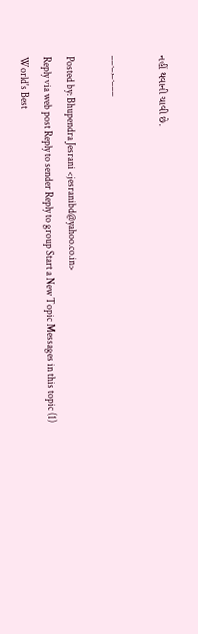નહીં થવાની ચાવી છે.

__._,_.___

Posted by: Bhupendra Jesrani <jesranibd@yahoo.co.in>
Reply via web post Reply to sender Reply to group Start a New Topic Messages in this topic (1)
World's Best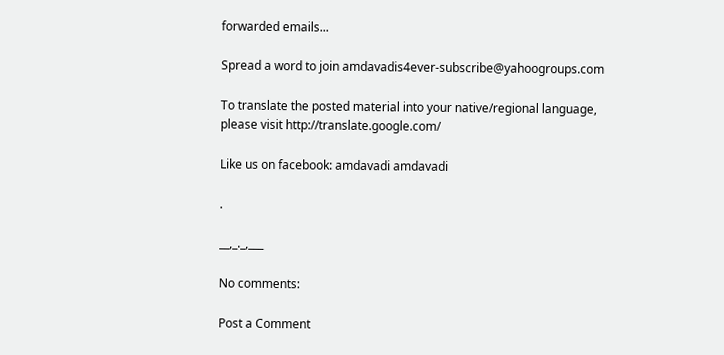forwarded emails...

Spread a word to join amdavadis4ever-subscribe@yahoogroups.com

To translate the posted material into your native/regional language,
please visit http://translate.google.com/

Like us on facebook: amdavadi amdavadi

.

__,_._,___

No comments:

Post a Comment